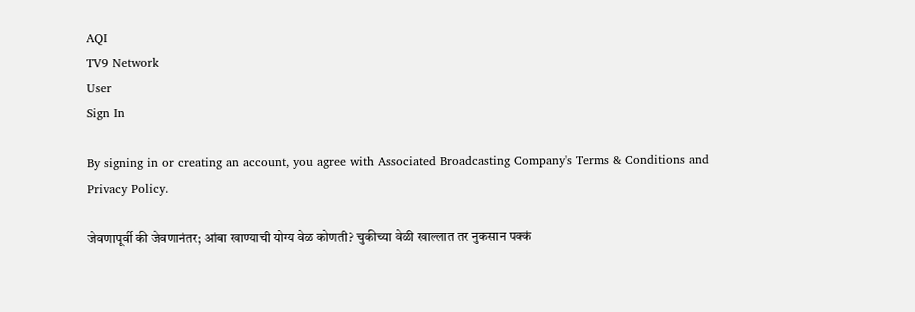AQI
TV9 Network
User
Sign In

By signing in or creating an account, you agree with Associated Broadcasting Company's Terms & Conditions and Privacy Policy.

जेवणापूर्वी की जेवणानंतर; आंबा खाण्याची योग्य वेळ कोणती? चुकीच्या वेळी खाल्लात तर नुकसान पक्कं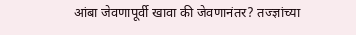आंबा जेवणापूर्वी खावा की जेवणानंतर? तज्ज्ञांच्या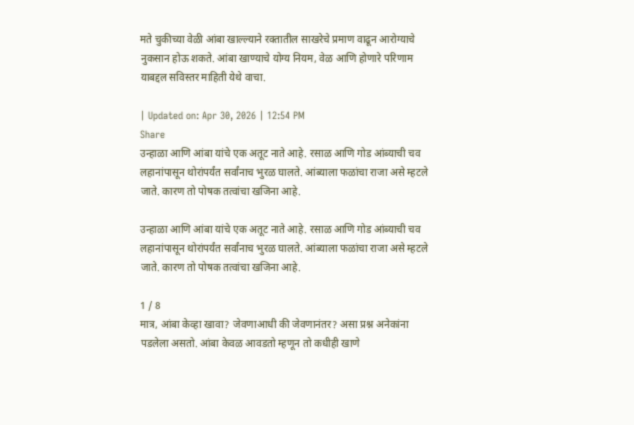मते चुकीच्या वेळी आंबा खाल्ल्याने रक्तातील साखरेचे प्रमाण वाढून आरोग्याचे नुकसान होऊ शकते. आंबा खाण्याचे योग्य नियम, वेळ आणि होणारे परिणाम याबद्दल सविस्तर माहिती येथे वाचा.

| Updated on: Apr 30, 2026 | 12:54 PM
Share
उन्हाळा आणि आंबा यांचे एक अतूट नाते आहे. रसाळ आणि गोड आंब्याची चव लहानांपासून थोरांपर्यंत सर्वांनाच भुरळ घालते. आंब्याला फळांचा राजा असे म्हटले जाते. कारण तो पोषक तत्वांचा खजिना आहे.

उन्हाळा आणि आंबा यांचे एक अतूट नाते आहे. रसाळ आणि गोड आंब्याची चव लहानांपासून थोरांपर्यंत सर्वांनाच भुरळ घालते. आंब्याला फळांचा राजा असे म्हटले जाते. कारण तो पोषक तत्वांचा खजिना आहे.

1 / 8
मात्र, आंबा केव्हा खावा? जेवणाआधी की जेवणानंतर? असा प्रश्न अनेकांना पडलेला असतो. आंबा केवळ आवडतो म्हणून तो कधीही खाणे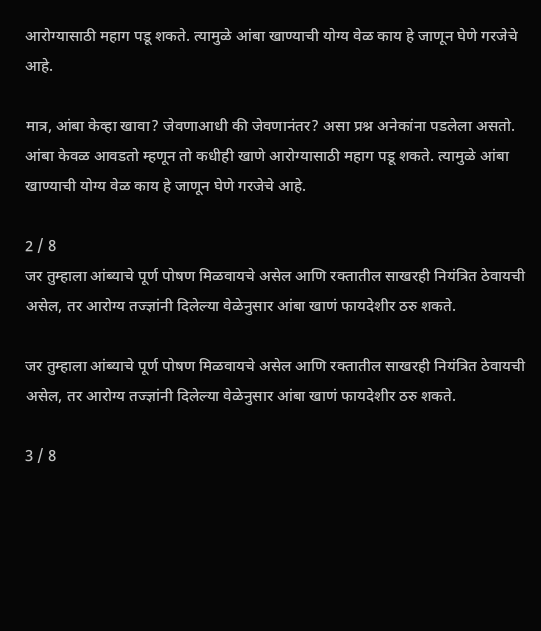आरोग्यासाठी महाग पडू शकते. त्यामुळे आंबा खाण्याची योग्य वेळ काय हे जाणून घेणे गरजेचे आहे.

मात्र, आंबा केव्हा खावा? जेवणाआधी की जेवणानंतर? असा प्रश्न अनेकांना पडलेला असतो. आंबा केवळ आवडतो म्हणून तो कधीही खाणे आरोग्यासाठी महाग पडू शकते. त्यामुळे आंबा खाण्याची योग्य वेळ काय हे जाणून घेणे गरजेचे आहे.

2 / 8
जर तुम्हाला आंब्याचे पूर्ण पोषण मिळवायचे असेल आणि रक्तातील साखरही नियंत्रित ठेवायची असेल, तर आरोग्य तज्ज्ञांनी दिलेल्या वेळेनुसार आंबा खाणं फायदेशीर ठरु शकते.

जर तुम्हाला आंब्याचे पूर्ण पोषण मिळवायचे असेल आणि रक्तातील साखरही नियंत्रित ठेवायची असेल, तर आरोग्य तज्ज्ञांनी दिलेल्या वेळेनुसार आंबा खाणं फायदेशीर ठरु शकते.

3 / 8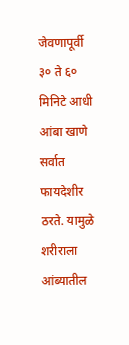जेवणापूर्वी ३० ते ६० मिनिटे आधी आंबा खाणे सर्वात फायदेशीर ठरते. यामुळे शरीराला आंब्यातील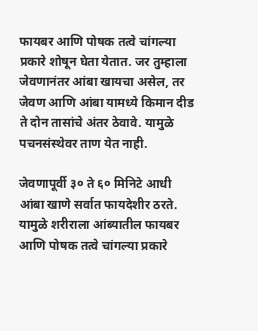फायबर आणि पोषक तत्वे चांगल्या प्रकारे शोषून घेता येतात. जर तुम्हाला जेवणानंतर आंबा खायचा असेल, तर जेवण आणि आंबा यामध्ये किमान दीड ते दोन तासांचे अंतर ठेवावे. यामुळे पचनसंस्थेवर ताण येत नाही.

जेवणापूर्वी ३० ते ६० मिनिटे आधी आंबा खाणे सर्वात फायदेशीर ठरते. यामुळे शरीराला आंब्यातील फायबर आणि पोषक तत्वे चांगल्या प्रकारे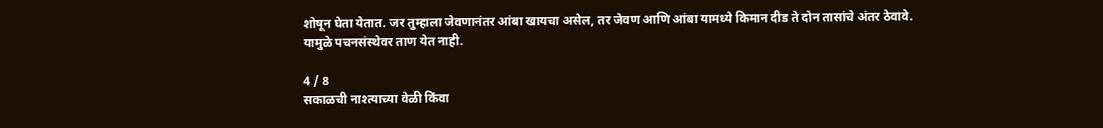शोषून घेता येतात. जर तुम्हाला जेवणानंतर आंबा खायचा असेल, तर जेवण आणि आंबा यामध्ये किमान दीड ते दोन तासांचे अंतर ठेवावे. यामुळे पचनसंस्थेवर ताण येत नाही.

4 / 8
सकाळची नाश्त्याच्या वेळी किंवा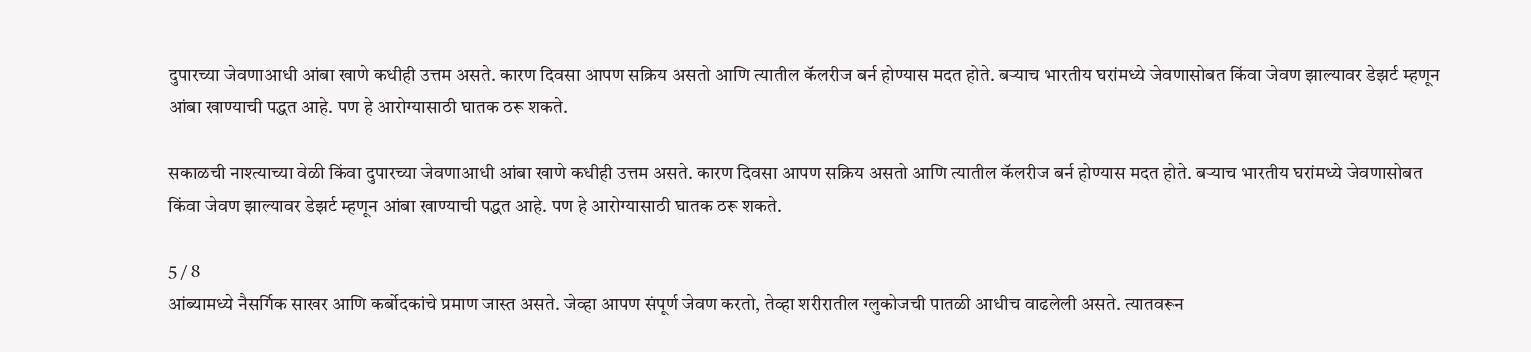दुपारच्या जेवणाआधी आंबा खाणे कधीही उत्तम असते. कारण दिवसा आपण सक्रिय असतो आणि त्यातील कॅलरीज बर्न होण्यास मदत होते. बऱ्याच भारतीय घरांमध्ये जेवणासोबत किंवा जेवण झाल्यावर डेझर्ट म्हणून आंबा खाण्याची पद्धत आहे. पण हे आरोग्यासाठी घातक ठरू शकते.

सकाळची नाश्त्याच्या वेळी किंवा दुपारच्या जेवणाआधी आंबा खाणे कधीही उत्तम असते. कारण दिवसा आपण सक्रिय असतो आणि त्यातील कॅलरीज बर्न होण्यास मदत होते. बऱ्याच भारतीय घरांमध्ये जेवणासोबत किंवा जेवण झाल्यावर डेझर्ट म्हणून आंबा खाण्याची पद्धत आहे. पण हे आरोग्यासाठी घातक ठरू शकते.

5 / 8
आंब्यामध्ये नैसर्गिक साखर आणि कर्बोदकांचे प्रमाण जास्त असते. जेव्हा आपण संपूर्ण जेवण करतो, तेव्हा शरीरातील ग्लुकोजची पातळी आधीच वाढलेली असते. त्यातवरून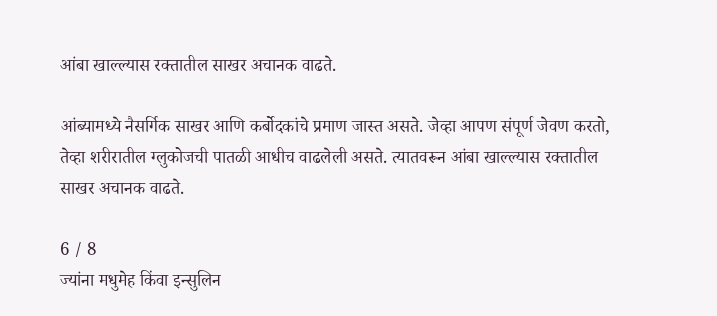आंबा खाल्ल्यास रक्तातील साखर अचानक वाढते.

आंब्यामध्ये नैसर्गिक साखर आणि कर्बोदकांचे प्रमाण जास्त असते. जेव्हा आपण संपूर्ण जेवण करतो, तेव्हा शरीरातील ग्लुकोजची पातळी आधीच वाढलेली असते. त्यातवरून आंबा खाल्ल्यास रक्तातील साखर अचानक वाढते.

6 / 8
ज्यांना मधुमेह किंवा इन्सुलिन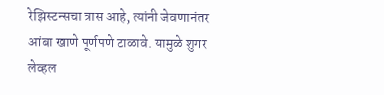रेझिस्टन्सचा त्रास आहे, त्यांनी जेवणानंतर आंबा खाणे पूर्णपणे टाळावे. यामुळे शुगर लेव्हल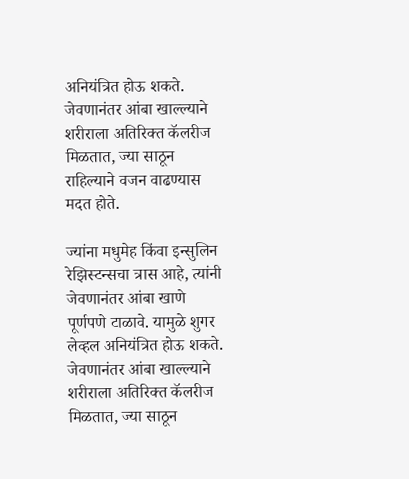अनियंत्रित होऊ शकते. जेवणानंतर आंबा खाल्ल्याने शरीराला अतिरिक्त कॅलरीज मिळतात, ज्या साठून राहिल्याने वजन वाढण्यास मदत होते.

ज्यांना मधुमेह किंवा इन्सुलिन रेझिस्टन्सचा त्रास आहे, त्यांनी जेवणानंतर आंबा खाणे पूर्णपणे टाळावे. यामुळे शुगर लेव्हल अनियंत्रित होऊ शकते. जेवणानंतर आंबा खाल्ल्याने शरीराला अतिरिक्त कॅलरीज मिळतात, ज्या साठून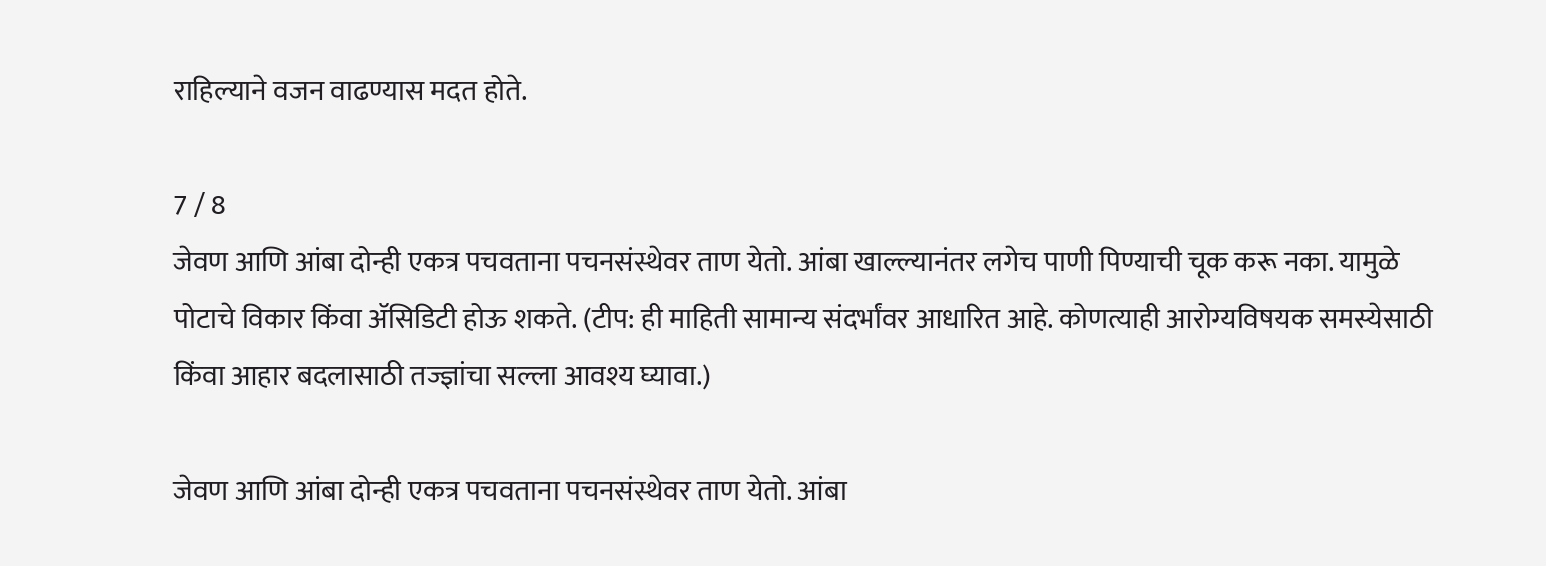राहिल्याने वजन वाढण्यास मदत होते.

7 / 8
जेवण आणि आंबा दोन्ही एकत्र पचवताना पचनसंस्थेवर ताण येतो. आंबा खाल्ल्यानंतर लगेच पाणी पिण्याची चूक करू नका. यामुळे पोटाचे विकार किंवा ॲसिडिटी होऊ शकते. (टीप: ही माहिती सामान्य संदर्भांवर आधारित आहे. कोणत्याही आरोग्यविषयक समस्येसाठी किंवा आहार बदलासाठी तज्ज्ञांचा सल्ला आवश्य घ्यावा.)

जेवण आणि आंबा दोन्ही एकत्र पचवताना पचनसंस्थेवर ताण येतो. आंबा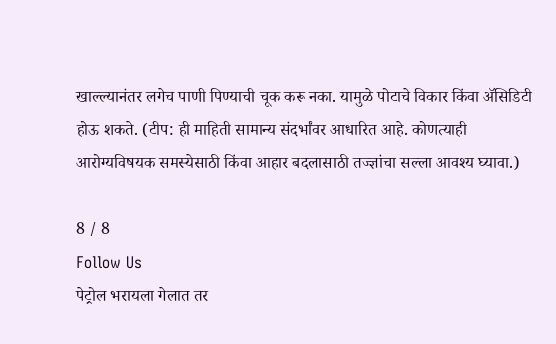खाल्ल्यानंतर लगेच पाणी पिण्याची चूक करू नका. यामुळे पोटाचे विकार किंवा ॲसिडिटी होऊ शकते. (टीप: ही माहिती सामान्य संदर्भांवर आधारित आहे. कोणत्याही आरोग्यविषयक समस्येसाठी किंवा आहार बदलासाठी तज्ज्ञांचा सल्ला आवश्य घ्यावा.)

8 / 8
Follow Us
पेट्रोल भरायला गेलात तर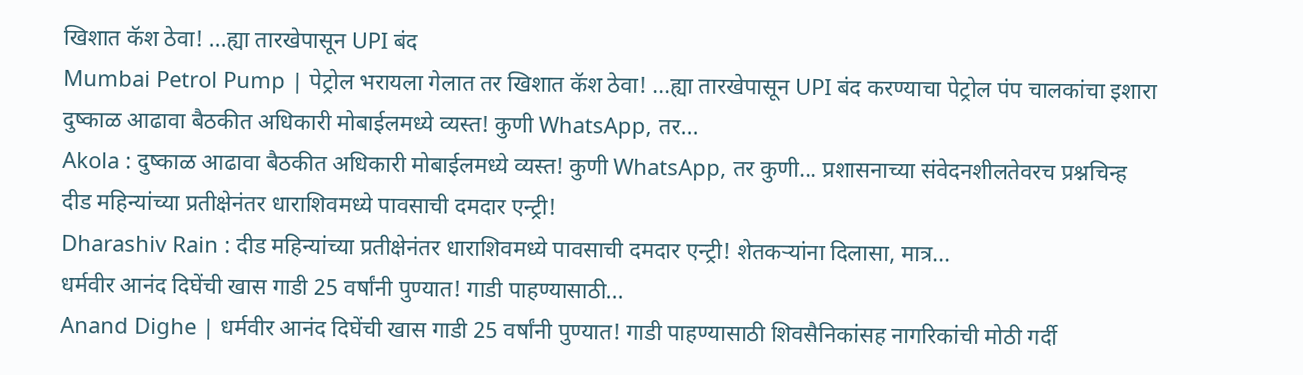खिशात कॅश ठेवा! ...ह्या तारखेपासून UPI बंद
Mumbai Petrol Pump | पेट्रोल भरायला गेलात तर खिशात कॅश ठेवा! ...ह्या तारखेपासून UPI बंद करण्याचा पेट्रोल पंप चालकांचा इशारा
दुष्काळ आढावा बैठकीत अधिकारी मोबाईलमध्ये व्यस्त! कुणी WhatsApp, तर...
Akola : दुष्काळ आढावा बैठकीत अधिकारी मोबाईलमध्ये व्यस्त! कुणी WhatsApp, तर कुणी... प्रशासनाच्या संवेदनशीलतेवरच प्रश्नचिन्ह
दीड महिन्यांच्या प्रतीक्षेनंतर धाराशिवमध्ये पावसाची दमदार एन्ट्री!
Dharashiv Rain : दीड महिन्यांच्या प्रतीक्षेनंतर धाराशिवमध्ये पावसाची दमदार एन्ट्री! शेतकऱ्यांना दिलासा, मात्र...
धर्मवीर आनंद दिघेंची खास गाडी 25 वर्षांनी पुण्यात! गाडी पाहण्यासाठी...
Anand Dighe | धर्मवीर आनंद दिघेंची खास गाडी 25 वर्षांनी पुण्यात! गाडी पाहण्यासाठी शिवसैनिकांसह नागरिकांची मोठी गर्दी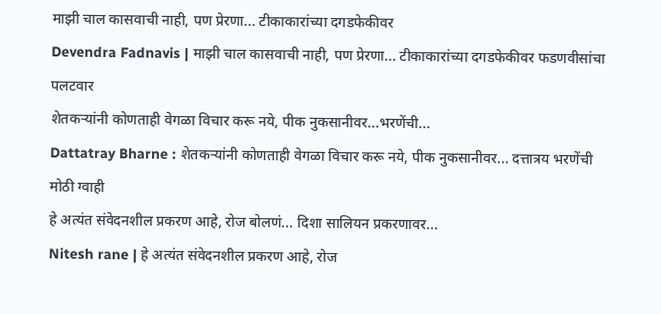माझी चाल कासवाची नाही, पण प्रेरणा... टीकाकारांच्या दगडफेकीवर
Devendra Fadnavis | माझी चाल कासवाची नाही, पण प्रेरणा... टीकाकारांच्या दगडफेकीवर फडणवीसांचा पलटवार
शेतकऱ्यांनी कोणताही वेगळा विचार करू नये, पीक नुकसानीवर...भरणेंची...
Dattatray Bharne : शेतकऱ्यांनी कोणताही वेगळा विचार करू नये, पीक नुकसानीवर... दत्तात्रय भरणेंची मोठी ग्वाही
हे अत्यंत संवेदनशील प्रकरण आहे, रोज बोलणं... दिशा सालियन प्रकरणावर...
Nitesh rane | हे अत्यंत संवेदनशील प्रकरण आहे, रोज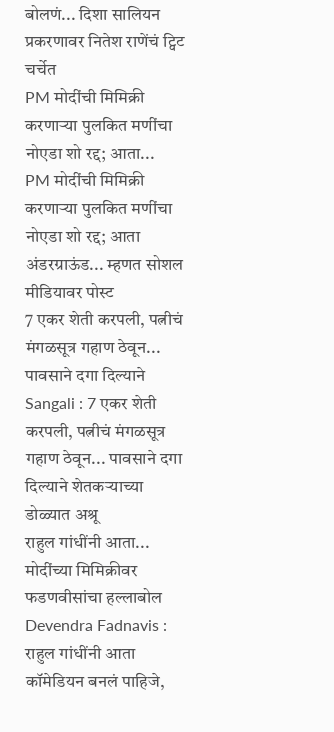बोलणं... दिशा सालियन प्रकरणावर नितेश राणेंचं ट्विट चर्चेत
PM मोदींची मिमिक्री करणाऱ्या पुलकित मणींचा नोएडा शो रद्द; आता...
PM मोदींची मिमिक्री करणाऱ्या पुलकित मणींचा नोएडा शो रद्द; आता अंडरग्राऊंड... म्हणत सोशल मीडियावर पोस्ट
7 एकर शेती करपली, पत्नीचं मंगळसूत्र गहाण ठेवून... पावसाने दगा दिल्याने
Sangali : 7 एकर शेती करपली, पत्नीचं मंगळसूत्र गहाण ठेवून... पावसाने दगा दिल्याने शेतकऱ्याच्या डोळ्यात अश्रू
राहुल गांधींनी आता... मोदींच्या मिमिक्रीवर फडणवीसांचा हल्लाबोल
Devendra Fadnavis : राहुल गांधींनी आता कॉमेडियन बनलं पाहिजे,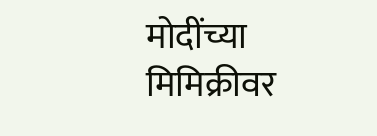मोदींच्या मिमिक्रीवर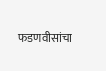फडणवीसांचा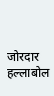जोरदार हल्लाबोल